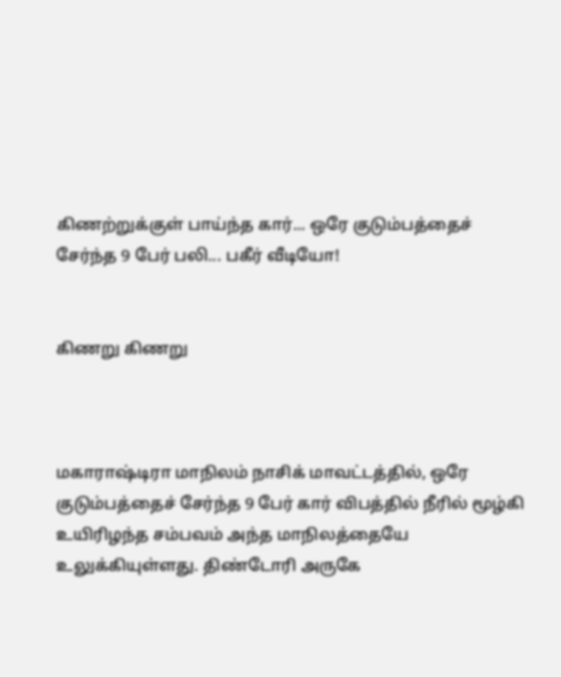கிணற்றுக்குள் பாய்ந்த கார்... ஒரே குடும்பத்தைச் சேர்ந்த 9 பேர் பலி... பகீர் வீடியோ!


கிணறு கிணறு



மகாராஷ்டிரா மாநிலம் நாசிக் மாவட்டத்தில், ஒரே குடும்பத்தைச் சேர்ந்த 9 பேர் கார் விபத்தில் நீரில் மூழ்கி உயிரிழந்த சம்பவம் அந்த மாநிலத்தையே உலுக்கியுள்ளது. திண்டோரி அருகே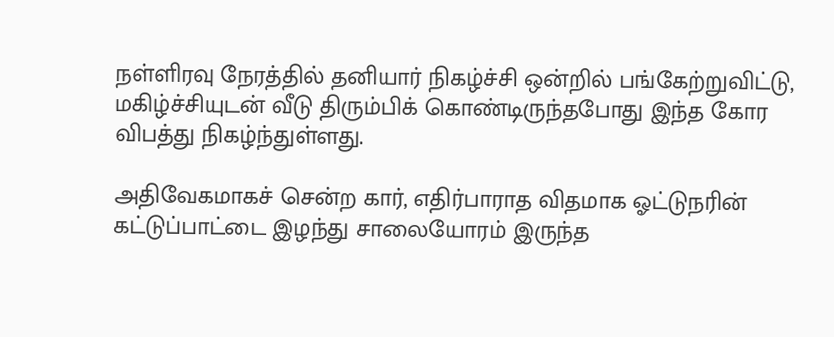நள்ளிரவு நேரத்தில் தனியார் நிகழ்ச்சி ஒன்றில் பங்கேற்றுவிட்டு, மகிழ்ச்சியுடன் வீடு திரும்பிக் கொண்டிருந்தபோது இந்த கோர விபத்து நிகழ்ந்துள்ளது.

அதிவேகமாகச் சென்ற கார், எதிர்பாராத விதமாக ஓட்டுநரின் கட்டுப்பாட்டை இழந்து சாலையோரம் இருந்த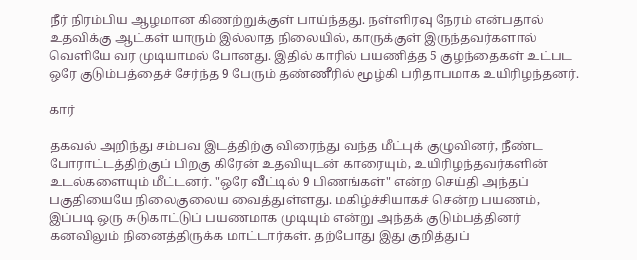நீர் நிரம்பிய ஆழமான கிணற்றுக்குள் பாய்ந்தது. நள்ளிரவு நேரம் என்பதால் உதவிக்கு ஆட்கள் யாரும் இல்லாத நிலையில், காருக்குள் இருந்தவர்களால் வெளியே வர முடியாமல் போனது. இதில் காரில் பயணித்த 5 குழந்தைகள் உட்பட ஒரே குடும்பத்தைச் சேர்ந்த 9 பேரும் தண்ணீரில் மூழ்கி பரிதாபமாக உயிரிழந்தனர்.

கார்

தகவல் அறிந்து சம்பவ இடத்திற்கு விரைந்து வந்த மீட்புக் குழுவினர், நீண்ட போராட்டத்திற்குப் பிறகு கிரேன் உதவியுடன் காரையும், உயிரிழந்தவர்களின் உடல்களையும் மீட்டனர். "ஒரே வீட்டில் 9 பிணங்கள்" என்ற செய்தி அந்தப் பகுதியையே நிலைகுலைய வைத்துள்ளது. மகிழ்ச்சியாகச் சென்ற பயணம், இப்படி ஒரு சுடுகாட்டுப் பயணமாக முடியும் என்று அந்தக் குடும்பத்தினர் கனவிலும் நினைத்திருக்க மாட்டார்கள். தற்போது இது குறித்துப்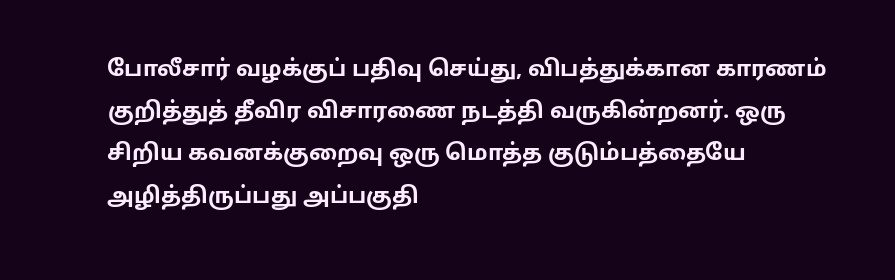போலீசார் வழக்குப் பதிவு செய்து, விபத்துக்கான காரணம் குறித்துத் தீவிர விசாரணை நடத்தி வருகின்றனர். ஒரு சிறிய கவனக்குறைவு ஒரு மொத்த குடும்பத்தையே அழித்திருப்பது அப்பகுதி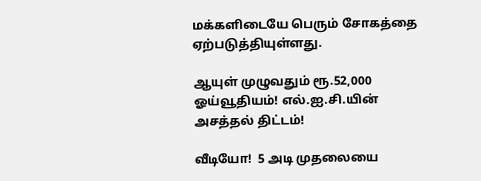மக்களிடையே பெரும் சோகத்தை ஏற்படுத்தியுள்ளது.

ஆயுள் முழுவதும் ரூ.52,000 ஓய்வூதியம்! எல்.ஐ.சி.யின் அசத்தல் திட்டம்!

வீடியோ!  5 அடி முதலையை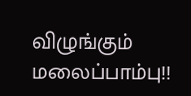விழுங்கும் மலைப்பாம்பு!!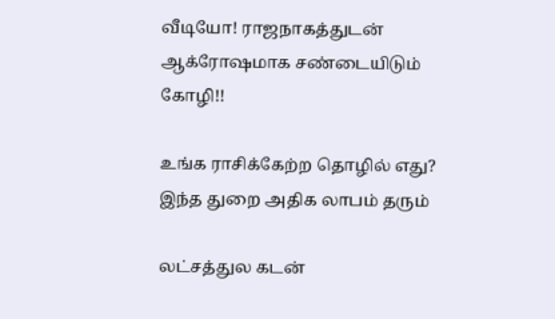வீடியோ! ராஜநாகத்துடன் ஆக்ரோஷமாக சண்டையிடும் கோழி!!

உங்க ராசிக்கேற்ற தொழில் எது? இந்த துறை அதிக லாபம் தரும்

லட்சத்துல கடன்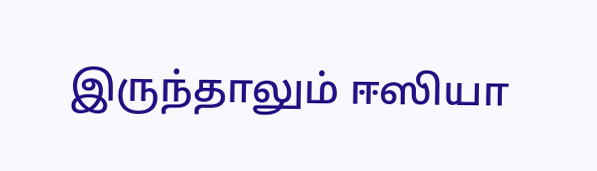இருந்தாலும் ஈஸியா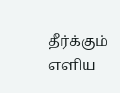தீர்க்கும் எளிய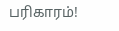பரிகாரம்!